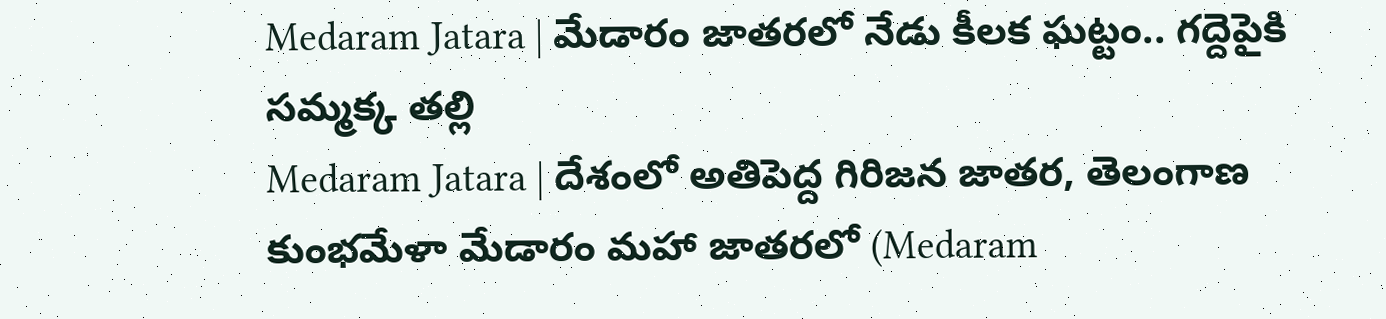Medaram Jatara | మేడారం జాతరలో నేడు కీలక ఘట్టం.. గద్దెపైకి సమ్మక్క తల్లి
Medaram Jatara | దేశంలో అతిపెద్ద గిరిజన జాతర, తెలంగాణ కుంభమేళా మేడారం మహా జాతరలో (Medaram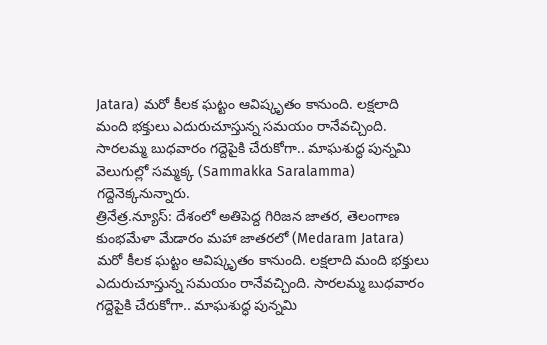Jatara) మరో కీలక ఘట్టం ఆవిష్కృతం కానుంది. లక్షలాది మంది భక్తులు ఎదురుచూస్తున్న సమయం రానేవచ్చింది. సారలమ్మ బుధవారం గద్దెపైకి చేరుకోగా.. మాఘశుద్ధ పున్నమి వెలుగుల్లో సమ్మక్క (Sammakka Saralamma) గద్దెనెక్కనున్నారు.
త్రినేత్ర.న్యూస్: దేశంలో అతిపెద్ద గిరిజన జాతర, తెలంగాణ కుంభమేళా మేడారం మహా జాతరలో (Medaram Jatara) మరో కీలక ఘట్టం ఆవిష్కృతం కానుంది. లక్షలాది మంది భక్తులు ఎదురుచూస్తున్న సమయం రానేవచ్చింది. సారలమ్మ బుధవారం గద్దెపైకి చేరుకోగా.. మాఘశుద్ధ పున్నమి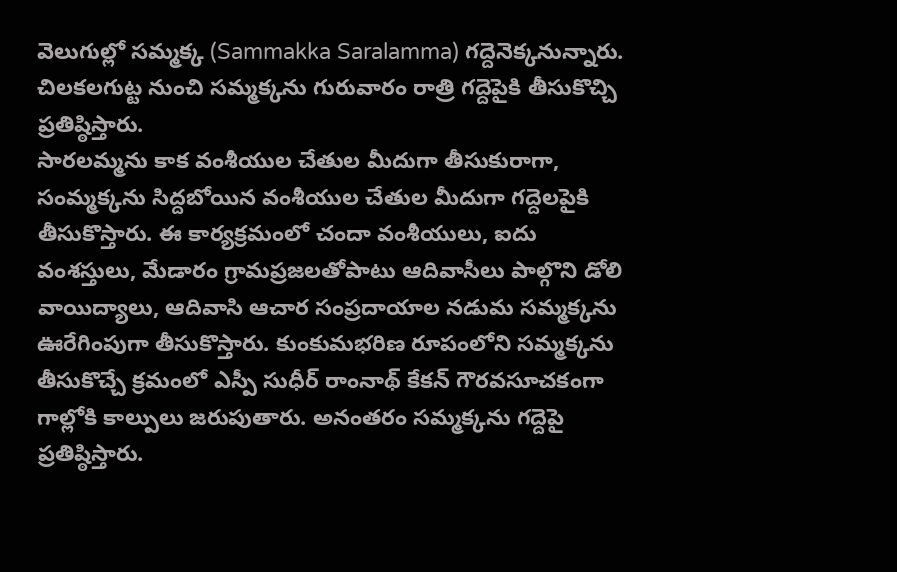వెలుగుల్లో సమ్మక్క (Sammakka Saralamma) గద్దెనెక్కనున్నారు. చిలకలగుట్ట నుంచి సమ్మక్కను గురువారం రాత్రి గద్దెపైకి తీసుకొచ్చి ప్రతిష్ఠిస్తారు.
సారలమ్మను కాక వంశీయుల చేతుల మీదుగా తీసుకురాగా, సంమ్మక్కను సిద్దబోయిన వంశీయుల చేతుల మీదుగా గద్దెలపైకి తీసుకొస్తారు. ఈ కార్యక్రమంలో చందా వంశీయులు, ఐదు వంశస్తులు, మేడారం గ్రామప్రజలతోపాటు ఆదివాసీలు పాల్గొని డోలి వాయిద్యాలు, ఆదివాసి ఆచార సంప్రదాయాల నడుమ సమ్మక్కను ఊరేగింపుగా తీసుకొస్తారు. కుంకుమభరిణ రూపంలోని సమ్మక్కను తీసుకొచ్చే క్రమంలో ఎస్పీ సుధీర్ రాంనాథ్ కేకన్ గౌరవసూచకంగా గాల్లోకి కాల్పులు జరుపుతారు. అనంతరం సమ్మక్కను గద్దెపై ప్రతిష్ఠిస్తారు.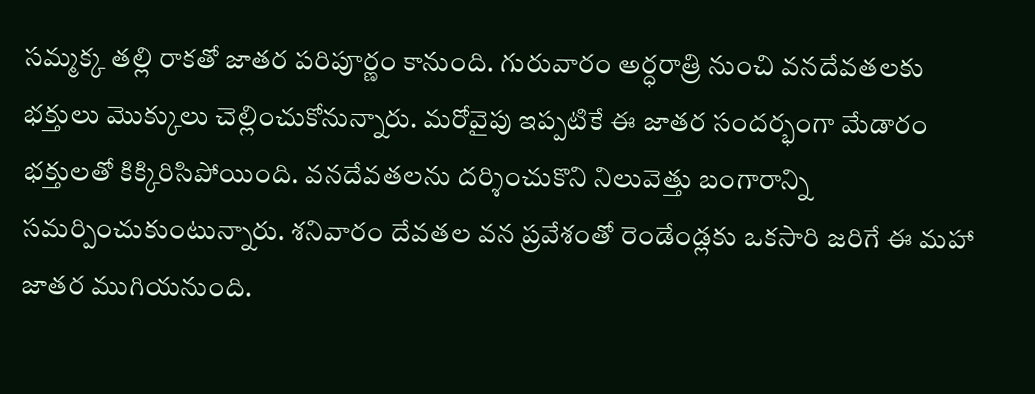సమ్మక్క తల్లి రాకతో జాతర పరిపూర్ణం కానుంది. గురువారం అర్ధరాత్రి నుంచి వనదేవతలకు భక్తులు మొక్కులు చెల్లించుకోనున్నారు. మరోవైపు ఇప్పటికే ఈ జాతర సందర్భంగా మేడారం భక్తులతో కిక్కిరిసిపోయింది. వనదేవతలను దర్శించుకొని నిలువెత్తు బంగారాన్ని సమర్పించుకుంటున్నారు. శనివారం దేవతల వన ప్రవేశంతో రెండేండ్లకు ఒకసారి జరిగే ఈ మహా జాతర ముగియనుంది.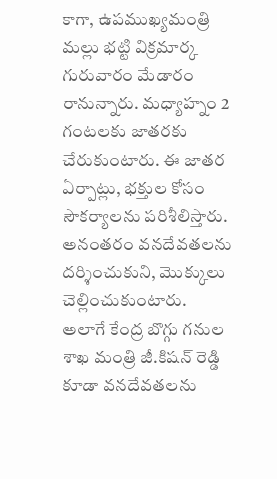కాగా, ఉపముఖ్యమంత్రి మల్లు భట్టి విక్రమార్క గురువారం మేడారం రానున్నారు. మధ్యాహ్నం 2 గంటలకు జాతరకు చేరుకుంటారు. ఈ జాతర ఏర్పాట్లు, భక్తుల కోసం సౌకర్యాలను పరిశీలిస్తారు. అనంతరం వనదేవతలను దర్శించుకుని, మొక్కులు చెల్లించుకుంటారు. అలాగే కేంద్ర బొగ్గు గనుల శాఖ మంత్రి జీ.కిషన్ రెడ్డి కూడా వనదేవతలను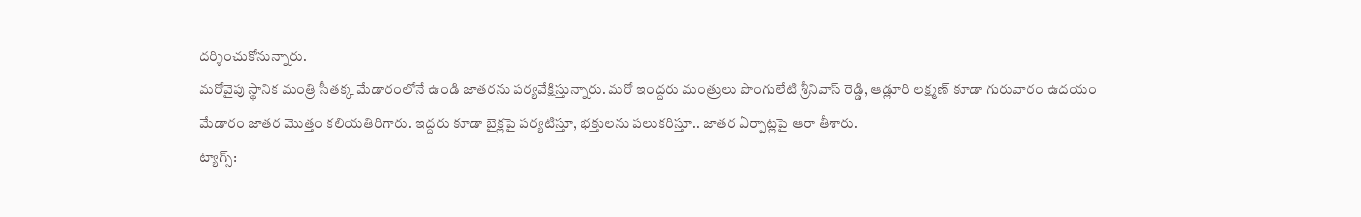దర్శించుకోనున్నారు.
మరోవైపు స్థానిక మంత్రి సీతక్క మేడారంలోనే ఉండి జాతరను పర్యవేక్షిస్తున్నారు. మరో ఇంద్దరు మంత్రులు పొంగులేటి శ్రీనివాస్ రెడ్డి, ఆడ్లూరి లక్ష్మణ్ కూడా గురువారం ఉదయం మేడారం జాతర మొత్తం కలియతిరిగారు. ఇద్దరు కూడా బైక్లపై పర్యటిస్తూ, భక్తులను పలుకరిస్తూ.. జాతర ఏర్పాట్లపై ఆరా తీశారు.
ట్యాగ్స్: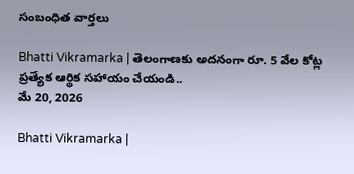సంబంధిత వార్తలు

Bhatti Vikramarka | తెలంగాణకు అదనంగా రూ. 5 వేల కోట్ల ప్రత్యేక ఆర్థిక సహాయం చేయండి..
మే 20, 2026

Bhatti Vikramarka |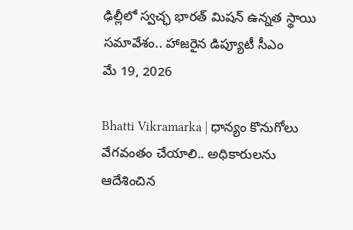ఢిల్లీలో స్వచ్ఛ భారత్ మిషన్ ఉన్నత స్థాయి సమావేశం.. హాజరైన డిప్యూటీ సీఎం
మే 19, 2026

Bhatti Vikramarka | ధాన్యం కొనుగోలు వేగవంతం చేయాలి.. అధికారులను ఆదేశించిన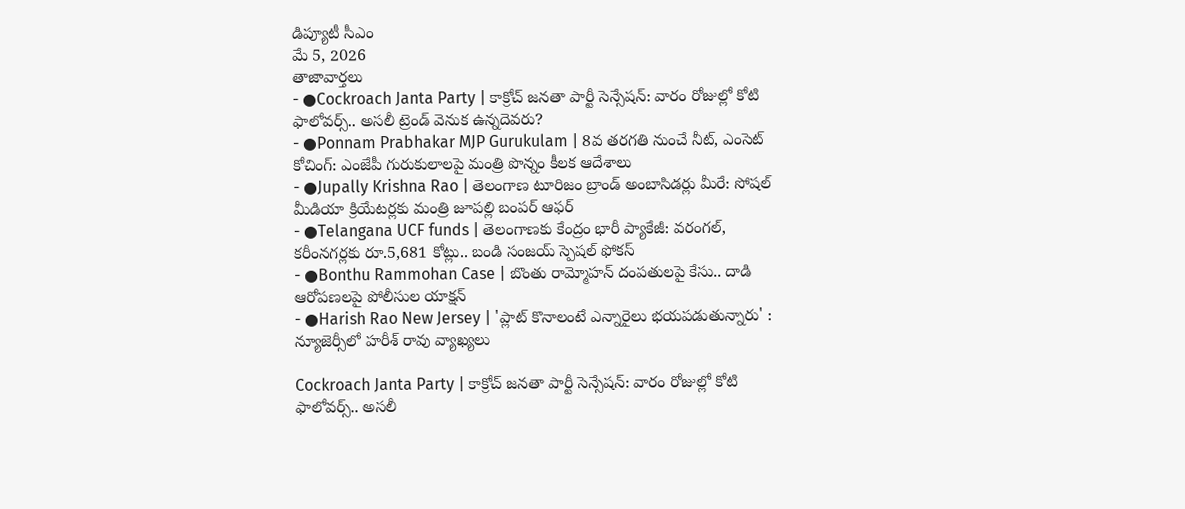డిప్యూటీ సీఎం
మే 5, 2026
తాజావార్తలు
- ●Cockroach Janta Party | కాక్రోచ్ జనతా పార్టీ సెన్సేషన్: వారం రోజుల్లో కోటి ఫాలోవర్స్.. అసలీ ట్రెండ్ వెనుక ఉన్నదెవరు?
- ●Ponnam Prabhakar MJP Gurukulam | 8వ తరగతి నుంచే నీట్, ఎంసెట్ కోచింగ్: ఎంజేపీ గురుకులాలపై మంత్రి పొన్నం కీలక ఆదేశాలు
- ●Jupally Krishna Rao | తెలంగాణ టూరిజం బ్రాండ్ అంబాసిడర్లు మీరే: సోషల్ మీడియా క్రియేటర్లకు మంత్రి జూపల్లి బంపర్ ఆఫర్
- ●Telangana UCF funds | తెలంగాణకు కేంద్రం భారీ ప్యాకేజీ: వరంగల్, కరీంనగర్లకు రూ.5,681 కోట్లు.. బండి సంజయ్ స్పెషల్ ఫోకస్
- ●Bonthu Rammohan Case | బొంతు రామ్మోహన్ దంపతులపై కేసు.. దాడి ఆరోపణలపై పోలీసుల యాక్షన్
- ●Harish Rao New Jersey | 'ప్లాట్ కొనాలంటే ఎన్నారైలు భయపడుతున్నారు' : న్యూజెర్సీలో హరీశ్ రావు వ్యాఖ్యలు

Cockroach Janta Party | కాక్రోచ్ జనతా పార్టీ సెన్సేషన్: వారం రోజుల్లో కోటి ఫాలోవర్స్.. అసలీ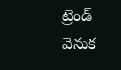ట్రెండ్ వెనుక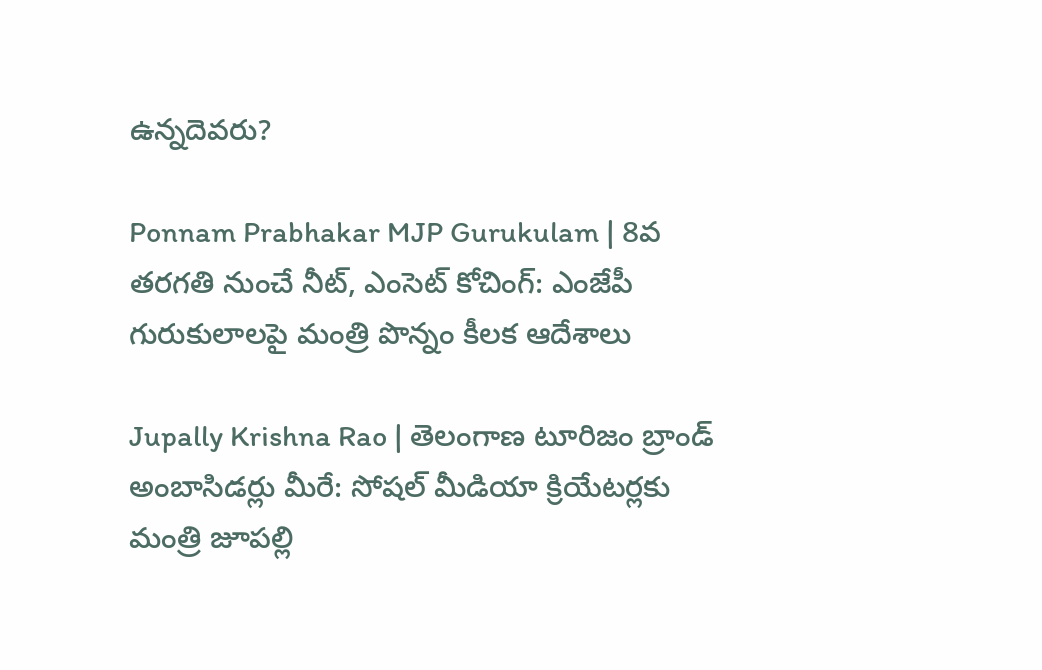ఉన్నదెవరు?

Ponnam Prabhakar MJP Gurukulam | 8వ తరగతి నుంచే నీట్, ఎంసెట్ కోచింగ్: ఎంజేపీ గురుకులాలపై మంత్రి పొన్నం కీలక ఆదేశాలు

Jupally Krishna Rao | తెలంగాణ టూరిజం బ్రాండ్ అంబాసిడర్లు మీరే: సోషల్ మీడియా క్రియేటర్లకు మంత్రి జూపల్లి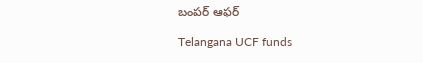బంపర్ ఆఫర్

Telangana UCF funds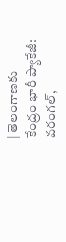| తెలంగాణకు కేంద్రం భారీ ప్యాకేజీ: వరంగల్,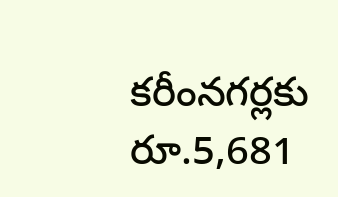కరీంనగర్లకు రూ.5,681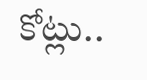కోట్లు..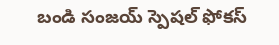బండి సంజయ్ స్పెషల్ ఫోకస్